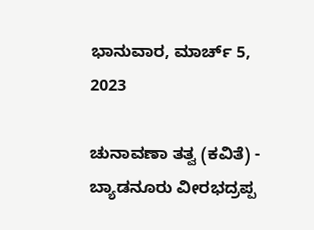ಭಾನುವಾರ, ಮಾರ್ಚ್ 5, 2023

ಚುನಾವಣಾ ತತ್ವ (ಕವಿತೆ) - ಬ್ಯಾಡನೂರು ವೀರಭದ್ರಪ್ಪ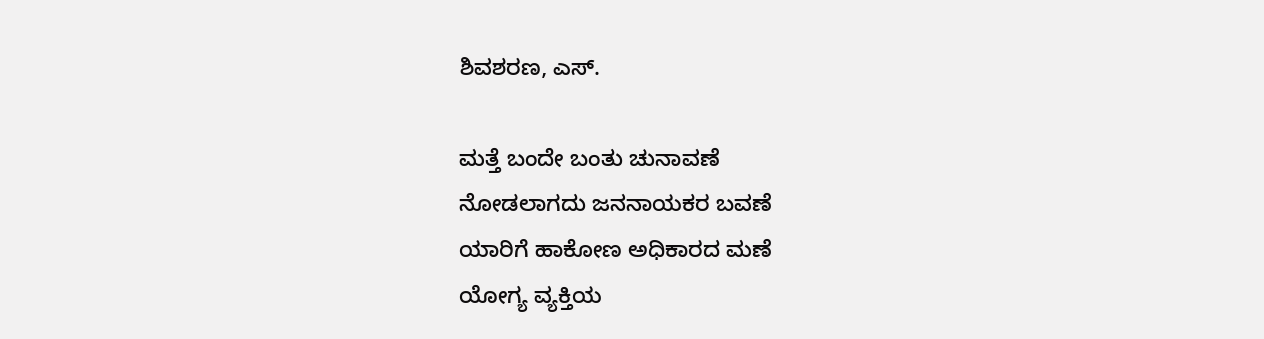ಶಿವಶರಣ, ಎಸ್.

ಮತ್ತೆ ಬಂದೇ ಬಂತು ಚುನಾವಣೆ
ನೋಡಲಾಗದು ಜನನಾಯಕರ ಬವಣೆ
ಯಾರಿಗೆ ಹಾಕೋಣ ಅಧಿಕಾರದ ಮಣೆ
ಯೋಗ್ಯ ವ್ಯಕ್ತಿಯ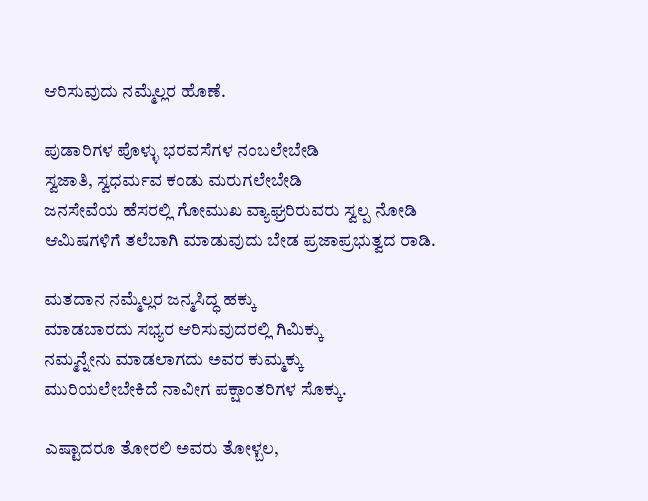ಆರಿಸುವುದು ನಮ್ಮೆಲ್ಲರ ಹೊಣೆ.

ಪುಡಾರಿಗಳ ಪೊಳ್ಳು ಭರವಸೆಗಳ ನಂಬಲೇಬೇಡಿ
ಸ್ವಜಾತಿ, ಸ್ವಧರ್ಮವ ಕಂಡು ಮರುಗಲೇಬೇಡಿ
ಜನಸೇವೆಯ ಹೆಸರಲ್ಲಿ ಗೋಮುಖ ವ್ಯಾಘ್ರರಿರುವರು ಸ್ವಲ್ಪ ನೋಡಿ
ಆಮಿಷಗಳಿಗೆ ತಲೆಬಾಗಿ ಮಾಡುವುದು ಬೇಡ ಪ್ರಜಾಪ್ರಭುತ್ವದ ರಾಡಿ.

ಮತದಾನ ನಮ್ಮೆಲ್ಲರ ಜನ್ಮಸಿದ್ಧ ಹಕ್ಕು
ಮಾಡಬಾರದು ಸಭ್ಯರ ಆರಿಸುವುದರಲ್ಲಿ ಗಿಮಿಕ್ಕು
ನಮ್ಮನ್ನೇನು ಮಾಡಲಾಗದು ಅವರ ಕುಮ್ಮಕ್ಕು
ಮುರಿಯಲೇಬೇಕಿದೆ ನಾವೀಗ ಪಕ್ಷಾಂತರಿಗಳ ಸೊಕ್ಕು.

ಎಷ್ಟಾದರೂ ತೋರಲಿ ಅವರು ತೋಳ್ಬಲ,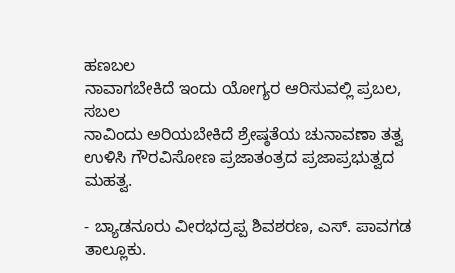ಹಣಬಲ
ನಾವಾಗಬೇಕಿದೆ ಇಂದು ಯೋಗ್ಯರ ಆರಿಸುವಲ್ಲಿ ಪ್ರಬಲ, ಸಬಲ
ನಾವಿಂದು ಅರಿಯಬೇಕಿದೆ ಶ್ರೇಷ್ಠತೆಯ ಚುನಾವಣಾ ತತ್ವ
ಉಳಿಸಿ ಗೌರವಿಸೋಣ ಪ್ರಜಾತಂತ್ರದ ಪ್ರಜಾಪ್ರಭುತ್ವದ ಮಹತ್ವ.

- ಬ್ಯಾಡನೂರು ವೀರಭದ್ರಪ್ಪ ಶಿವಶರಣ, ಎಸ್. ಪಾವಗಡ ತಾಲ್ಲೂಕು.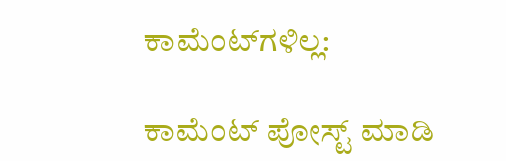ಕಾಮೆಂಟ್‌ಗಳಿಲ್ಲ:

ಕಾಮೆಂಟ್‌‌ ಪೋಸ್ಟ್‌ ಮಾಡಿ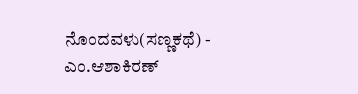ನೊಂದವಳು(ಸಣ್ಣಕಥೆ) - ಎಂ.ಆಶಾಕಿರಣ್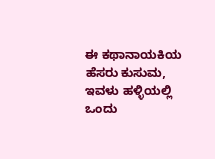ಈ ಕಥಾನಾಯಕಿಯ ಹೆಸರು ಕುಸುಮ, ಇವಳು ಹಳ್ಳಿಯಲ್ಲಿ ಒಂದು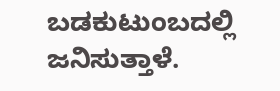ಬಡಕುಟುಂಬದಲ್ಲಿ ಜನಿಸುತ್ತಾಳೆ.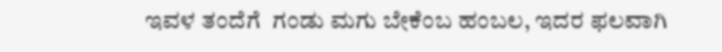ಇವಳ ತಂದೆಗೆ  ಗಂಡು ಮಗು ಬೇಕೆಂಬ ಹಂಬಲ, ಇದರ ಫಲವಾಗಿ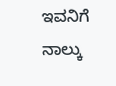ಇವನಿಗೆ ನಾಲ್ಕು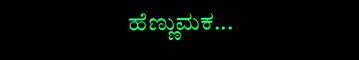ಹೆಣ್ಣುಮಕ...